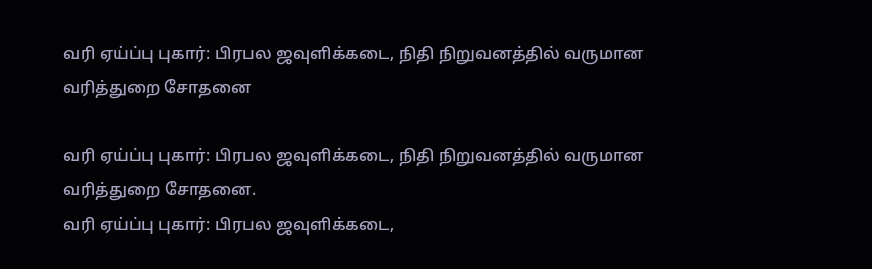வரி ஏய்ப்பு புகார்: பிரபல ஜவுளிக்கடை, நிதி நிறுவனத்தில் வருமான வரித்துறை சோதனை

வரி ஏய்ப்பு புகார்: பிரபல ஜவுளிக்கடை, நிதி நிறுவனத்தில் வருமான வரித்துறை சோதனை.
வரி ஏய்ப்பு புகார்: பிரபல ஜவுளிக்கடை,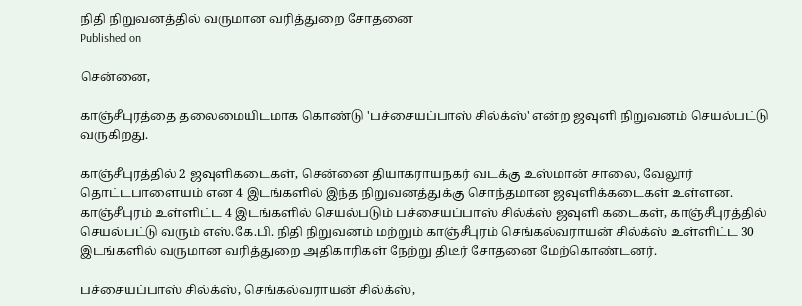நிதி நிறுவனத்தில் வருமான வரித்துறை சோதனை
Published on

சென்னை,

காஞ்சீபுரத்தை தலைமையிடமாக கொண்டு 'பச்சையப்பாஸ் சில்க்ஸ்' என்ற ஜவுளி நிறுவனம் செயல்பட்டு வருகிறது.

காஞ்சீபுரத்தில் 2 ஜவுளிகடைகள், சென்னை தியாகராயநகர் வடக்கு உஸ்மான் சாலை, வேலூர் தொட்டபாளையம் என 4 இடங்களில் இந்த நிறுவனத்துக்கு சொந்தமான ஜவுளிக்கடைகள் உள்ளன. காஞ்சீபுரம் உள்ளிட்ட 4 இடங்களில் செயல்படும் பச்சையப்பாஸ் சில்க்ஸ் ஜவுளி கடைகள், காஞ்சீபுரத்தில் செயல்பட்டு வரும் எஸ்.கே.பி. நிதி நிறுவனம் மற்றும் காஞ்சீபுரம் செங்கல்வராயன் சில்க்ஸ் உள்ளிட்ட 30 இடங்களில் வருமான வரித்துறை அதிகாரிகள் நேற்று திடீர் சோதனை மேற்கொண்டனர்.

பச்சையப்பாஸ் சில்க்ஸ், செங்கல்வராயன் சில்க்ஸ்,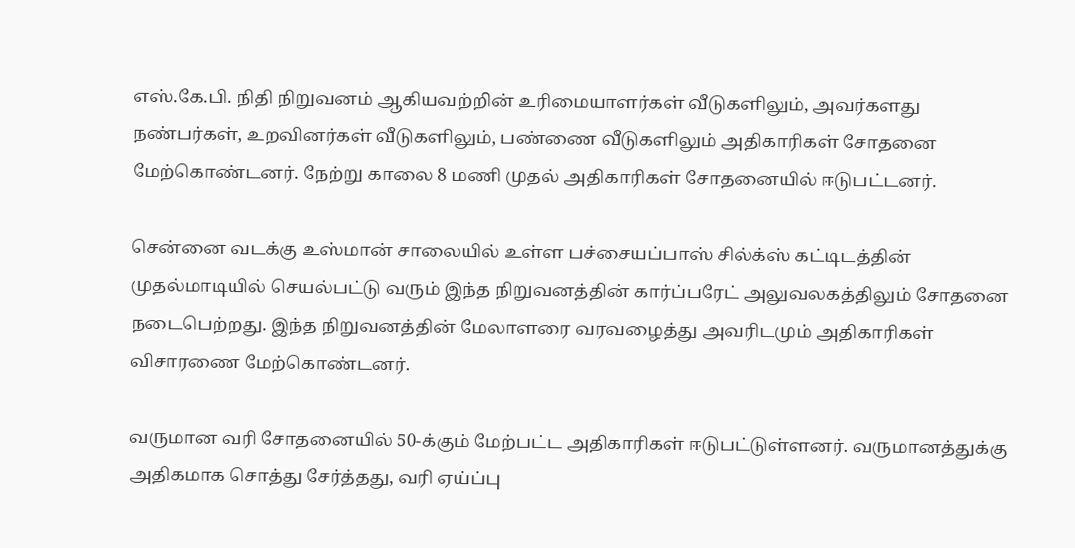எஸ்.கே.பி. நிதி நிறுவனம் ஆகியவற்றின் உரிமையாளர்கள் வீடுகளிலும், அவர்களது நண்பர்கள், உறவினர்கள் வீடுகளிலும், பண்ணை வீடுகளிலும் அதிகாரிகள் சோதனை மேற்கொண்டனர். நேற்று காலை 8 மணி முதல் அதிகாரிகள் சோதனையில் ஈடுபட்டனர்.

சென்னை வடக்கு உஸ்மான் சாலையில் உள்ள பச்சையப்பாஸ் சில்க்ஸ் கட்டிடத்தின் முதல்மாடியில் செயல்பட்டு வரும் இந்த நிறுவனத்தின் கார்ப்பரேட் அலுவலகத்திலும் சோதனை நடைபெற்றது. இந்த நிறுவனத்தின் மேலாளரை வரவழைத்து அவரிடமும் அதிகாரிகள் விசாரணை மேற்கொண்டனர்.

வருமான வரி சோதனையில் 50-க்கும் மேற்பட்ட அதிகாரிகள் ஈடுபட்டுள்ளனர். வருமானத்துக்கு அதிகமாக சொத்து சேர்த்தது, வரி ஏய்ப்பு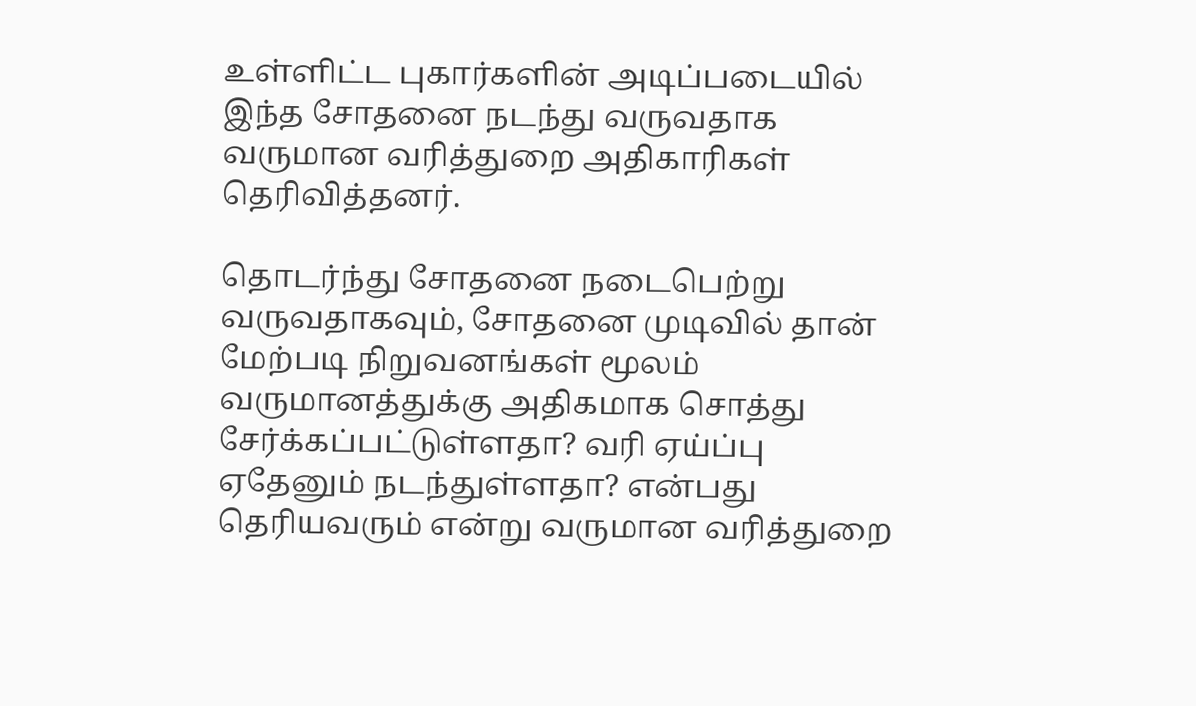உள்ளிட்ட புகார்களின் அடிப்படையில் இந்த சோதனை நடந்து வருவதாக வருமான வரித்துறை அதிகாரிகள் தெரிவித்தனர்.

தொடர்ந்து சோதனை நடைபெற்று வருவதாகவும், சோதனை முடிவில் தான் மேற்படி நிறுவனங்கள் மூலம் வருமானத்துக்கு அதிகமாக சொத்து சேர்க்கப்பட்டுள்ளதா? வரி ஏய்ப்பு ஏதேனும் நடந்துள்ளதா? என்பது தெரியவரும் என்று வருமான வரித்துறை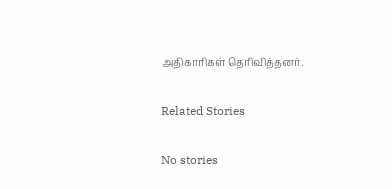அதிகாரிகள் தெரிவித்தனர்.

Related Stories

No stories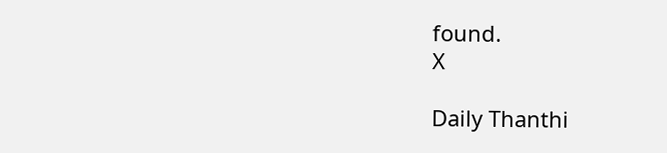found.
X

Daily Thanthi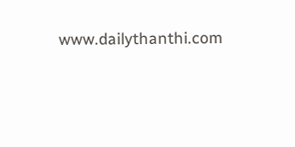www.dailythanthi.com